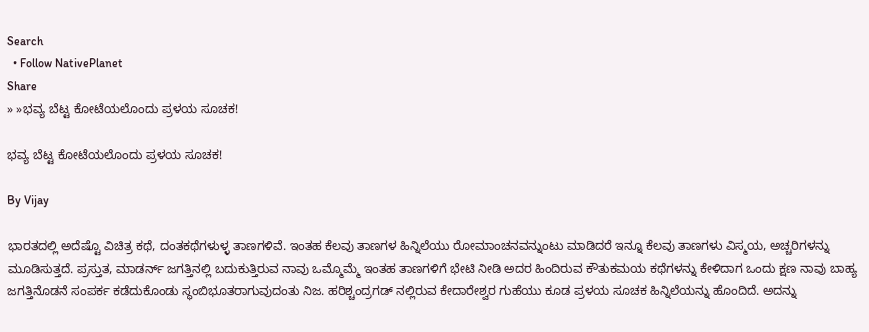Search
  • Follow NativePlanet
Share
» »ಭವ್ಯ ಬೆಟ್ಟ ಕೋಟೆಯಲೊಂದು ಪ್ರಳಯ ಸೂಚಕ!

ಭವ್ಯ ಬೆಟ್ಟ ಕೋಟೆಯಲೊಂದು ಪ್ರಳಯ ಸೂಚಕ!

By Vijay

ಭಾರತದಲ್ಲಿ ಅದೆಷ್ಟೊ ವಿಚಿತ್ರ ಕಥೆ, ದಂತಕಥೆಗಳುಳ್ಳ ತಾಣಗಳಿವೆ. ಇಂತಹ ಕೆಲವು ತಾಣಗಳ ಹಿನ್ನಿಲೆಯು ರೋಮಾಂಚನವನ್ನುಂಟು ಮಾಡಿದರೆ ಇನ್ನೂ ಕೆಲವು ತಾಣಗಳು ವಿಸ್ಮಯ, ಅಚ್ಚರಿಗಳನ್ನು ಮೂಡಿಸುತ್ತದೆ. ಪ್ರಸ್ತುತ, ಮಾಡರ್ನ್ ಜಗತ್ತಿನಲ್ಲಿ ಬದುಕುತ್ತಿರುವ ನಾವು ಒಮ್ಮೊಮ್ಮೆ ಇಂತಹ ತಾಣಗಳಿಗೆ ಭೇಟಿ ನೀಡಿ ಅದರ ಹಿಂದಿರುವ ಕೌತುಕಮಯ ಕಥೆಗಳನ್ನು ಕೇಳಿದಾಗ ಒಂದು ಕ್ಷಣ ನಾವು ಬಾಹ್ಯ ಜಗತ್ತಿನೊಡನೆ ಸಂಪರ್ಕ ಕಡೆದುಕೊಂಡು ಸ್ಥಂಬಿಭೂತರಾಗುವುದಂತು ನಿಜ. ಹರಿಶ್ಚಂದ್ರಗಡ್ ನಲ್ಲಿರುವ ಕೇದಾರೇಶ್ವರ ಗುಹೆಯು ಕೂಡ ಪ್ರಳಯ ಸೂಚಕ ಹಿನ್ನಿಲೆಯನ್ನು ಹೊಂದಿದೆ. ಅದನ್ನು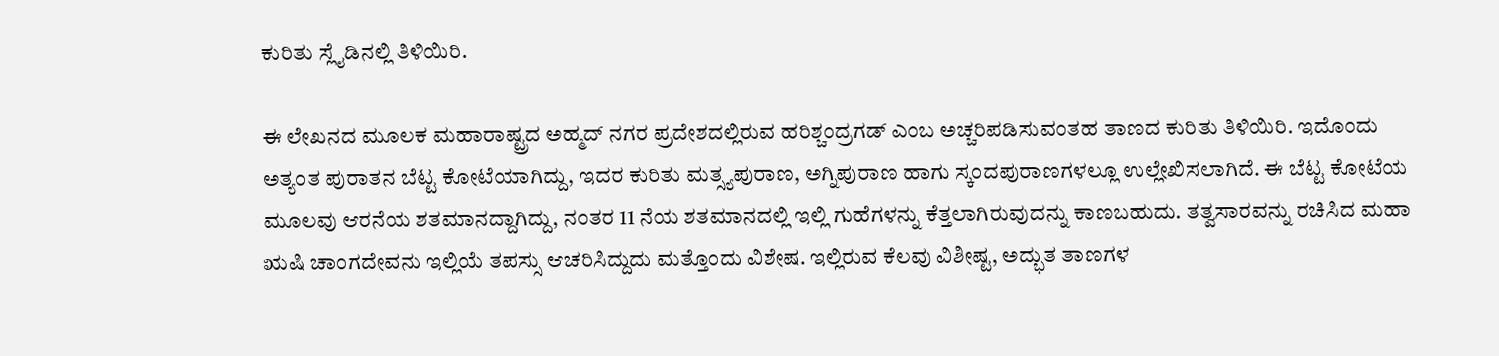ಕುರಿತು ಸ್ಲೈಡಿನಲ್ಲಿ ತಿಳಿಯಿರಿ.

ಈ ಲೇಖನದ ಮೂಲಕ ಮಹಾರಾಷ್ಟ್ರದ ಅಹ್ಮದ್ ನಗರ ಪ್ರದೇಶದಲ್ಲಿರುವ ಹರಿಶ್ಚಂದ್ರಗಡ್ ಎಂಬ ಅಚ್ಚರಿಪಡಿಸುವಂತಹ ತಾಣದ ಕುರಿತು ತಿಳಿಯಿರಿ. ಇದೊಂದು ಅತ್ಯಂತ ಪುರಾತನ ಬೆಟ್ಟ ಕೋಟೆಯಾಗಿದ್ದು, ಇದರ ಕುರಿತು ಮತ್ಸ್ಯಪುರಾಣ, ಅಗ್ನಿಪುರಾಣ ಹಾಗು ಸ್ಕಂದಪುರಾಣಗಳಲ್ಲೂ ಉಲ್ಲೇಖಿಸಲಾಗಿದೆ. ಈ ಬೆಟ್ಟ ಕೋಟೆಯ ಮೂಲವು ಆರನೆಯ ಶತಮಾನದ್ದಾಗಿದ್ದು, ನಂತರ 11 ನೆಯ ಶತಮಾನದಲ್ಲಿ ಇಲ್ಲಿ ಗುಹೆಗಳನ್ನು ಕೆತ್ತಲಾಗಿರುವುದನ್ನು ಕಾಣಬಹುದು. ತತ್ವಸಾರವನ್ನು ರಚಿಸಿದ ಮಹಾ ಋಷಿ ಚಾಂಗದೇವನು ಇಲ್ಲಿಯೆ ತಪಸ್ಸು ಆಚರಿಸಿದ್ದುದು ಮತ್ತೊಂದು ವಿಶೇಷ. ಇಲ್ಲಿರುವ ಕೆಲವು ವಿಶೀಷ್ಟ, ಅದ್ಭುತ ತಾಣಗಳ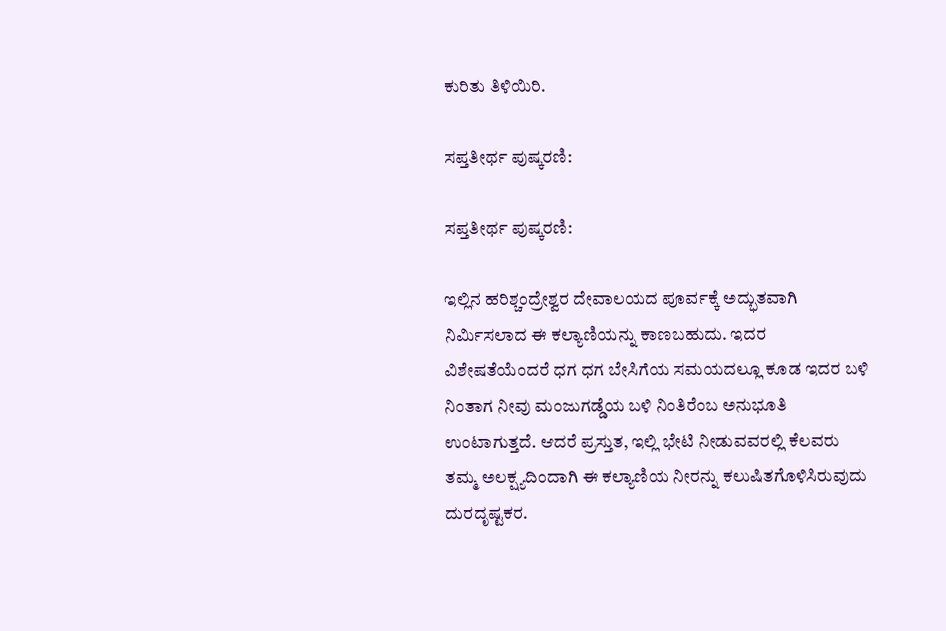ಕುರಿತು ತಿಳಿಯಿರಿ.

ಸಪ್ತತೀರ್ಥ ಪುಷ್ಕರಣಿ:

ಸಪ್ತತೀರ್ಥ ಪುಷ್ಕರಣಿ:

ಇಲ್ಲಿನ ಹರಿಶ್ಚಂದ್ರೇಶ್ವರ ದೇವಾಲಯದ ಪೂರ್ವಕ್ಕೆ ಅದ್ಭುತವಾಗಿ ನಿರ್ಮಿಸಲಾದ ಈ ಕಲ್ಯಾಣಿಯನ್ನು ಕಾಣಬಹುದು. ಇದರ ವಿಶೇಷತೆಯೆಂದರೆ ಧಗ ಧಗ ಬೇಸಿಗೆಯ ಸಮಯದಲ್ಲೂ ಕೂಡ ಇದರ ಬಳಿ ನಿಂತಾಗ ನೀವು ಮಂಜುಗಡ್ಡೆಯ ಬಳಿ ನಿಂತಿರೆಂಬ ಅನುಭೂತಿ ಉಂಟಾಗುತ್ತದೆ. ಆದರೆ ಪ್ರಸ್ತುತ, ಇಲ್ಲಿ ಭೇಟಿ ನೀಡುವವರಲ್ಲಿ ಕೆಲವರು ತಮ್ಮ ಅಲಕ್ಷ್ಯದಿಂದಾಗಿ ಈ ಕಲ್ಯಾಣಿಯ ನೀರನ್ನು ಕಲುಷಿತಗೊಳಿಸಿರುವುದು ದುರದೃಷ್ಟಕರ.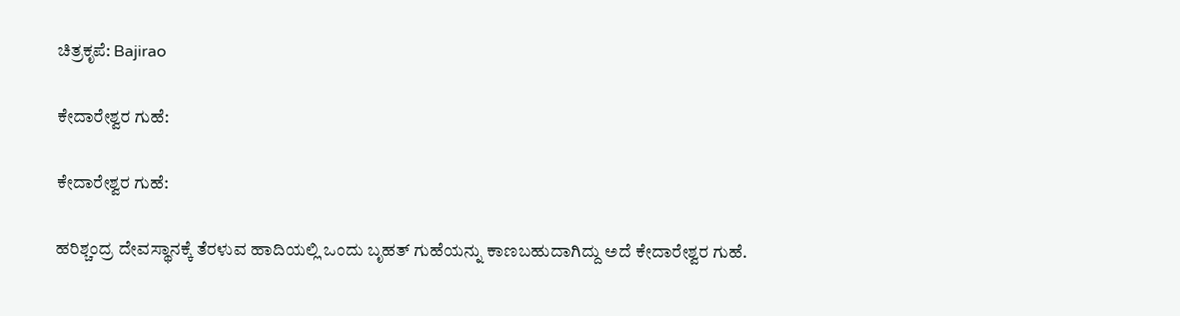ಚಿತ್ರಕೃಪೆ: Bajirao

ಕೇದಾರೇಶ್ವರ ಗುಹೆ:

ಕೇದಾರೇಶ್ವರ ಗುಹೆ:

ಹರಿಶ್ಚಂದ್ರ ದೇವಸ್ಥಾನಕ್ಕೆ ತೆರಳುವ ಹಾದಿಯಲ್ಲಿ ಒಂದು ಬೃಹತ್ ಗುಹೆಯನ್ನು ಕಾಣಬಹುದಾಗಿದ್ದು ಅದೆ ಕೇದಾರೇಶ್ವರ ಗುಹೆ.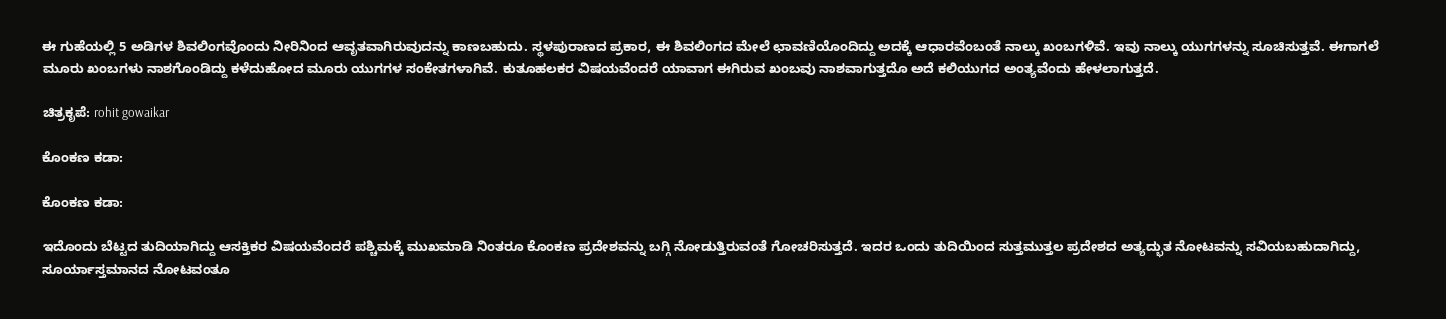ಈ ಗುಹೆಯಲ್ಲಿ 5 ಅಡಿಗಳ ಶಿವಲಿಂಗವೊಂದು ನೀರಿನಿಂದ ಆವೃತವಾಗಿರುವುದನ್ನು ಕಾಣಬಹುದು. ಸ್ಥಳಪುರಾಣದ ಪ್ರಕಾರ, ಈ ಶಿವಲಿಂಗದ ಮೇಲೆ ಛಾವಣಿಯೊಂದಿದ್ದು ಅದಕ್ಕೆ ಆಧಾರವೆಂಬಂತೆ ನಾಲ್ಕು ಖಂಬಗಳಿವೆ. ಇವು ನಾಲ್ಕು ಯುಗಗಳನ್ನು ಸೂಚಿಸುತ್ತವೆ. ಈಗಾಗಲೆ ಮೂರು ಖಂಬಗಳು ನಾಶಗೊಂಡಿದ್ದು ಕಳೆದುಹೋದ ಮೂರು ಯುಗಗಳ ಸಂಕೇತಗಳಾಗಿವೆ. ಕುತೂಹಲಕರ ವಿಷಯವೆಂದರೆ ಯಾವಾಗ ಈಗಿರುವ ಖಂಬವು ನಾಶವಾಗುತ್ತದೊ ಅದೆ ಕಲಿಯುಗದ ಅಂತ್ಯವೆಂದು ಹೇಳಲಾಗುತ್ತದೆ.

ಚಿತ್ರಕೃಪೆ: rohit gowaikar

ಕೊಂಕಣ ಕಡಾ:

ಕೊಂಕಣ ಕಡಾ:

ಇದೊಂದು ಬೆಟ್ಟದ ತುದಿಯಾಗಿದ್ದು ಆಸಕ್ತಿಕರ ವಿಷಯವೆಂದರೆ ಪಶ್ಚಿಮಕ್ಕೆ ಮುಖಮಾಡಿ ನಿಂತರೂ ಕೊಂಕಣ ಪ್ರದೇಶವನ್ನು ಬಗ್ಗಿ ನೋಡುತ್ತಿರುವಂತೆ ಗೋಚರಿಸುತ್ತದೆ. ಇದರ ಒಂದು ತುದಿಯಿಂದ ಸುತ್ತಮುತ್ತಲ ಪ್ರದೇಶದ ಅತ್ಯದ್ಭುತ ನೋಟವನ್ನು ಸವಿಯಬಹುದಾಗಿದ್ದು, ಸೂರ್ಯಾಸ್ತಮಾನದ ನೋಟವಂತೂ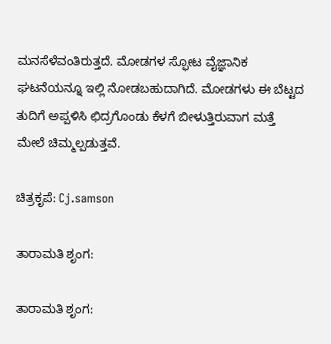ಮನಸೆಳೆವಂತಿರುತ್ತದೆ. ಮೋಡಗಳ ಸ್ಫೋಟ ವೈಜ್ಞಾನಿಕ ಘಟನೆಯನ್ನೂ ಇಲ್ಲಿ ನೋಡಬಹುದಾಗಿದೆ. ಮೋಡಗಳು ಈ ಬೆಟ್ಟದ ತುದಿಗೆ ಅಪ್ಪಳಿಸಿ ಛಿದ್ರಗೊಂಡು ಕೆಳಗೆ ಬೀಳುತ್ತಿರುವಾಗ ಮತ್ತೆ ಮೇಲೆ ಚಿಮ್ಮಲ್ಪಡುತ್ತವೆ.

ಚಿತ್ರಕೃಪೆ: Cj.samson

ತಾರಾಮತಿ ಶೃಂಗ:

ತಾರಾಮತಿ ಶೃಂಗ: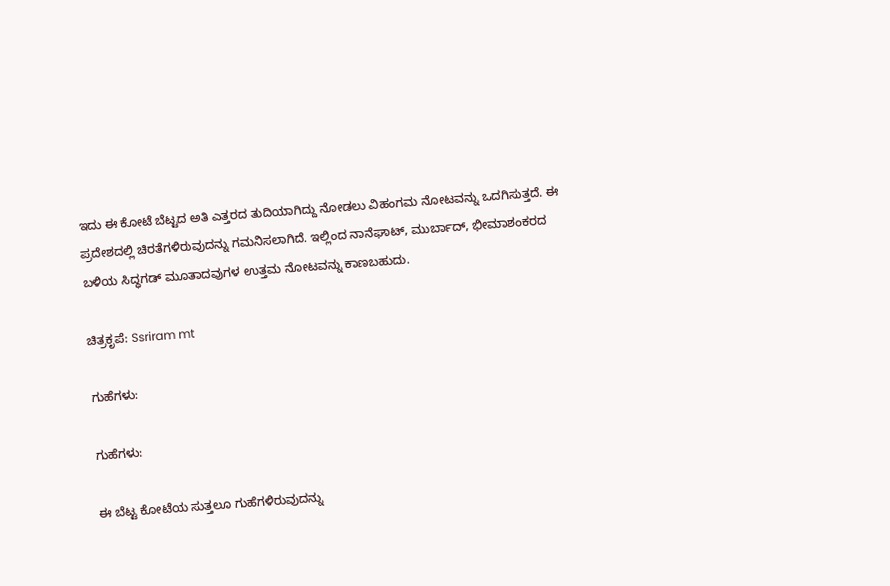ಇದು ಈ ಕೋಟೆ ಬೆಟ್ಟದ ಅತಿ ಎತ್ತರದ ತುದಿಯಾಗಿದ್ದು ನೋಡಲು ವಿಹಂಗಮ ನೋಟವನ್ನು ಒದಗಿಸುತ್ತದೆ. ಈ ಪ್ರದೇಶದಲ್ಲಿ ಚಿರತೆಗಳಿರುವುದನ್ನು ಗಮನಿಸಲಾಗಿದೆ. ಇಲ್ಲಿಂದ ನಾನೆಘಾಟ್, ಮುರ್ಬಾದ್, ಭೀಮಾಶಂಕರದ ಬಳಿಯ ಸಿದ್ಧಗಡ್ ಮೂತಾದವುಗಳ ಉತ್ತಮ ನೋಟವನ್ನು ಕಾಣಬಹುದು.

ಚಿತ್ರಕೃಪೆ: Ssriram mt

ಗುಹೆಗಳು:

ಗುಹೆಗಳು:

ಈ ಬೆಟ್ಟ ಕೋಟೆಯ ಸುತ್ತಲೂ ಗುಹೆಗಳಿರುವುದನ್ನು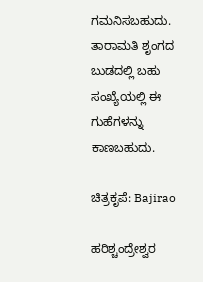ಗಮನಿಸಬಹುದು. ತಾರಾಮತಿ ಶೃಂಗದ ಬುಡದಲ್ಲಿ ಬಹು ಸಂಖ್ಯೆಯಲ್ಲಿ ಈ ಗುಹೆಗಳನ್ನು ಕಾಣಬಹುದು.

ಚಿತ್ರಕೃಪೆ: Bajirao

ಹರಿಶ್ಚಂದ್ರೇಶ್ವರ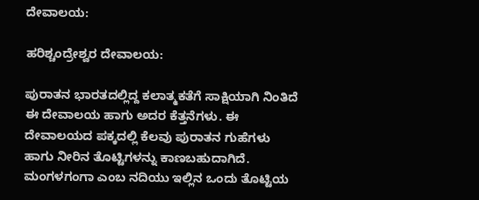ದೇವಾಲಯ:

ಹರಿಶ್ಚಂದ್ರೇಶ್ವರ ದೇವಾಲಯ:

ಪುರಾತನ ಭಾರತದಲ್ಲಿದ್ದ ಕಲಾತ್ಮಕತೆಗೆ ಸಾಕ್ಷಿಯಾಗಿ ನಿಂತಿದೆ ಈ ದೇವಾಲಯ ಹಾಗು ಅದರ ಕೆತ್ತನೆಗಳು. ಈ ದೇವಾಲಯದ ಪಕ್ಕದಲ್ಲಿ ಕೆಲವು ಪುರಾತನ ಗುಹೆಗಳು ಹಾಗು ನೀರಿನ ತೊಟ್ಟಿಗಳನ್ನು ಕಾಣಬಹುದಾಗಿದೆ. ಮಂಗಳಗಂಗಾ ಎಂಬ ನದಿಯು ಇಲ್ಲಿನ ಒಂದು ತೊಟ್ಟಿಯ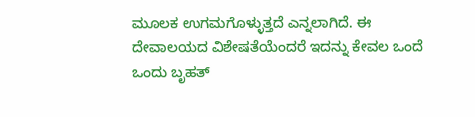ಮೂಲಕ ಉಗಮಗೊಳ್ಳುತ್ತದೆ ಎನ್ನಲಾಗಿದೆ. ಈ ದೇವಾಲಯದ ವಿಶೇಷತೆಯೆಂದರೆ ಇದನ್ನು ಕೇವಲ ಒಂದೆ ಒಂದು ಬೃಹತ್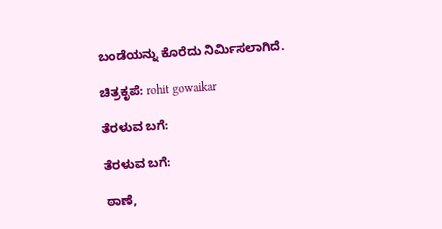ಬಂಡೆಯನ್ನು ಕೊರೆದು ನಿರ್ಮಿಸಲಾಗಿದೆ.

ಚಿತ್ರಕೃಪೆ: rohit gowaikar

ತೆರಳುವ ಬಗೆ:

ತೆರಳುವ ಬಗೆ:

ಠಾಣೆ,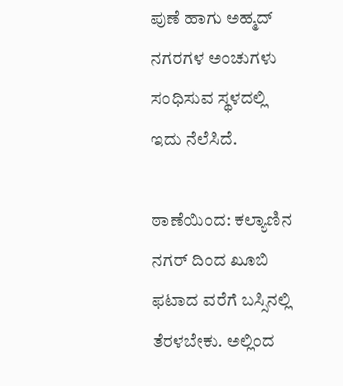ಪುಣೆ ಹಾಗು ಅಹ್ಮದ್ ನಗರಗಳ ಅಂಚುಗಳು ಸಂಧಿಸುವ ಸ್ಥಳದಲ್ಲಿ ಇದು ನೆಲೆಸಿದೆ.

ಠಾಣೆಯಿಂದ: ಕಲ್ಯಾಣಿನ ನಗರ್ ದಿಂದ ಖೂಬಿ ಫಟಾದ ವರೆಗೆ ಬಸ್ಸಿನಲ್ಲಿ ತೆರಳಬೇಕು. ಅಲ್ಲಿಂದ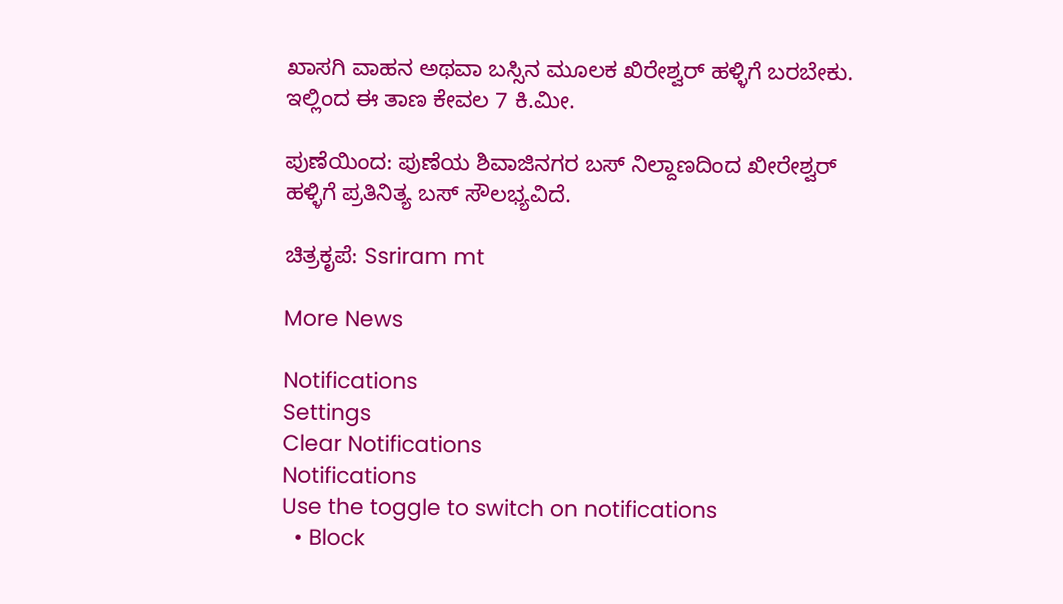ಖಾಸಗಿ ವಾಹನ ಅಥವಾ ಬಸ್ಸಿನ ಮೂಲಕ ಖಿರೇಶ್ವರ್ ಹಳ್ಳಿಗೆ ಬರಬೇಕು. ಇಲ್ಲಿಂದ ಈ ತಾಣ ಕೇವಲ 7 ಕಿ.ಮೀ.

ಪುಣೆಯಿಂದ: ಪುಣೆಯ ಶಿವಾಜಿನಗರ ಬಸ್ ನಿಲ್ದಾಣದಿಂದ ಖೀರೇಶ್ವರ್ ಹಳ್ಳಿಗೆ ಪ್ರತಿನಿತ್ಯ ಬಸ್ ಸೌಲಭ್ಯವಿದೆ.

ಚಿತ್ರಕೃಪೆ: Ssriram mt

More News

Notifications
Settings
Clear Notifications
Notifications
Use the toggle to switch on notifications
  • Block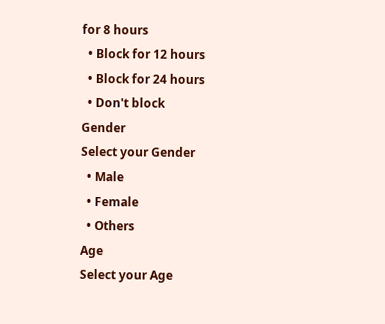for 8 hours
  • Block for 12 hours
  • Block for 24 hours
  • Don't block
Gender
Select your Gender
  • Male
  • Female
  • Others
Age
Select your Age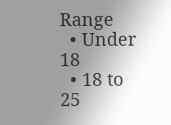Range
  • Under 18
  • 18 to 25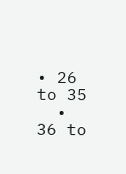• 26 to 35
  • 36 to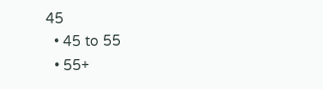45
  • 45 to 55
  • 55+